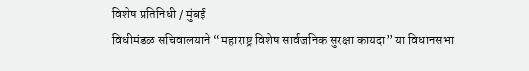विशेष प्रतिनिधी / मुंबई
विधीमंडळ सचिवालयाने “महाराष्ट्र विशेष सार्वजनिक सुरक्षा कायदा” या विधानसभा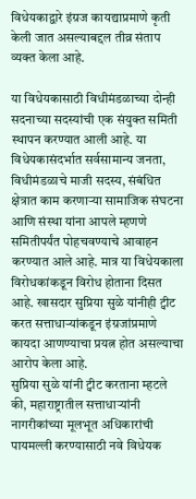विधेयकाद्वारे इंग्रज कायद्याप्रमाणे कृती केली जात असल्याबद्दल तीव्र संताप व्यक्त केला आहे.

या विधेयकासाठी विधीमंडळाच्या दोन्ही सदनाच्या सदस्यांची एक संयुक्त समिती स्थापन करण्यात आली आहे. या विधेयकासंदर्भात सर्वसामान्य जनता, विधीमंडळाचे माजी सदस्य, संबंधित क्षेत्रात काम करणाऱ्या सामाजिक संघटना आणि संस्था यांना आपले म्हणणे समितीपर्यंत पोहचवण्याचे आवाहन करण्यात आले आहे. मात्र या विधेयकाला विरोधकांकडून विरोध होताना दिसत आहे. खासदार सुप्रिया सुळे यांनीही ट्वीट करत सत्ताधाऱ्यांकडून इंग्रजांप्रमाणे कायदा आणण्याचा प्रयत्न होत असल्याचा आरोप केला आहे.
सुप्रिया सुळे यांनी ट्वीट करताना म्हटले की, महाराष्ट्रातील सत्ताधाऱ्यांनी नागरीकांच्या मूलभूत अधिकारांची पायमल्ली करण्यासाठी नवे विधेयक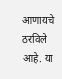आणायचे ठरविले आहे. या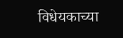विधेयकाच्या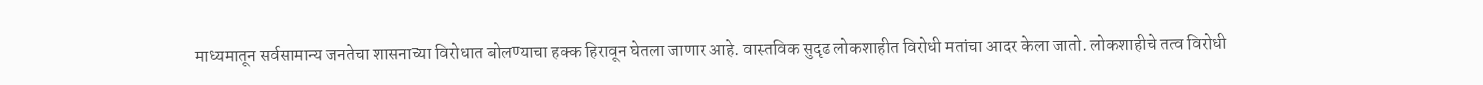माध्यमातून सर्वसामान्य जनतेचा शासनाच्या विरोधात बोलण्याचा हक्क हिरावून घेतला जाणार आहे. वास्तविक सुदृढ लोकशाहीत विरोधी मतांचा आदर केला जातो. लोकशाहीचे तत्व विरोधी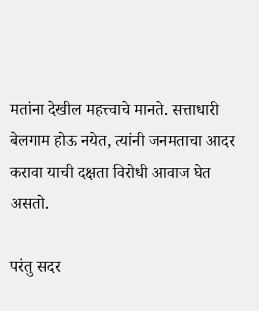मतांना देखील महत्त्वाचे मानते. सत्ताधारी बेलगाम होऊ नयेत, त्यांनी जनमताचा आदर करावा याची दक्षता विरोधी आवाज घेत असतो.

परंतु सदर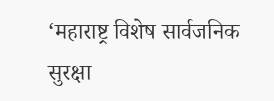‘महाराष्ट्र विशेष सार्वजनिक सुरक्षा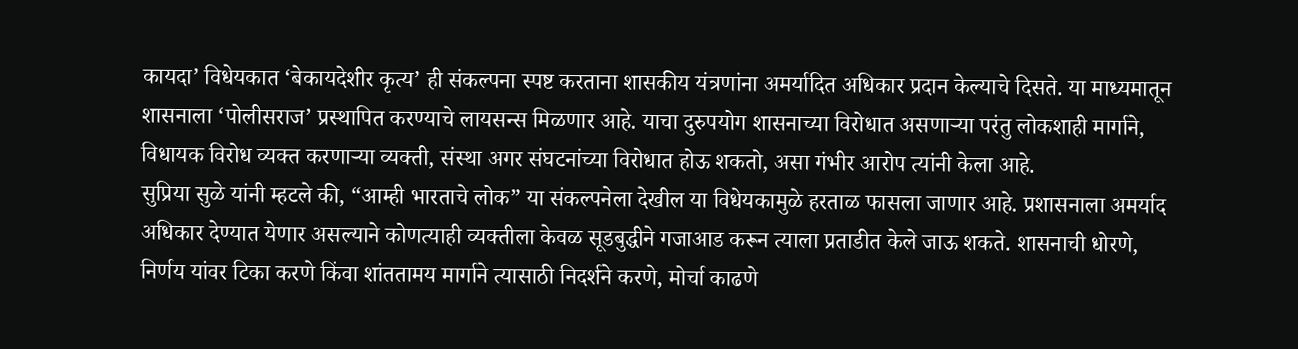कायदा’ विधेयकात ‘बेकायदेशीर कृत्य’ ही संकल्पना स्पष्ट करताना शासकीय यंत्रणांना अमर्यादित अधिकार प्रदान केल्याचे दिसते. या माध्यमातून शासनाला ‘पोलीसराज’ प्रस्थापित करण्याचे लायसन्स मिळणार आहे. याचा दुरुपयोग शासनाच्या विरोधात असणाऱ्या परंतु लोकशाही मार्गाने, विधायक विरोध व्यक्त करणाऱ्या व्यक्ती, संस्था अगर संघटनांच्या विरोधात होऊ शकतो, असा गंभीर आरोप त्यांनी केला आहे.
सुप्रिया सुळे यांनी म्हटले की, “आम्ही भारताचे लोक” या संकल्पनेला देखील या विधेयकामुळे हरताळ फासला जाणार आहे. प्रशासनाला अमर्याद अधिकार देण्यात येणार असल्याने कोणत्याही व्यक्तीला केवळ सूडबुद्धीने गजाआड करून त्याला प्रताडीत केले जाऊ शकते. शासनाची धोरणे, निर्णय यांवर टिका करणे किंवा शांततामय मार्गाने त्यासाठी निदर्शने करणे, मोर्चा काढणे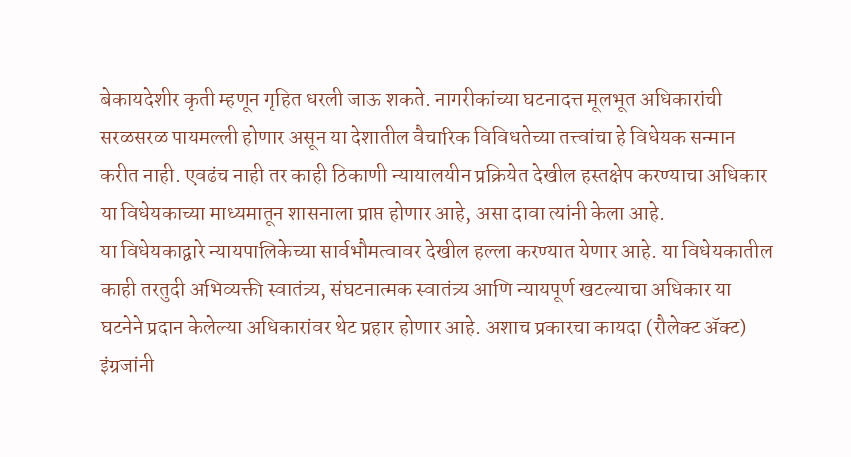बेकायदेशीर कृती म्हणून गृहित धरली जाऊ शकते. नागरीकांच्या घटनादत्त मूलभूत अधिकारांची सरळसरळ पायमल्ली होणार असून या देशातील वैचारिक विविधतेच्या तत्त्वांचा हे विधेयक सन्मान करीत नाही. एवढंच नाही तर काही ठिकाणी न्यायालयीन प्रक्रियेत देखील हस्तक्षेप करण्याचा अधिकार या विधेयकाच्या माध्यमातून शासनाला प्राप्त होणार आहे, असा दावा त्यांनी केला आहे.
या विधेयकाद्वारे न्यायपालिकेच्या सार्वभौमत्वावर देखील हल्ला करण्यात येणार आहे. या विधेयकातील काही तरतुदी अभिव्यक्ती स्वातंत्र्य, संघटनात्मक स्वातंत्र्य आणि न्यायपूर्ण खटल्याचा अधिकार या घटनेने प्रदान केलेल्या अधिकारांवर थेट प्रहार होणार आहे. अशाच प्रकारचा कायदा (रौलेक्ट ॲक्ट) इंग्रजांनी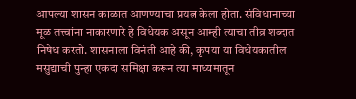आपल्या शासन काळात आणण्याचा प्रयत्न केला होता. संविधानाच्या मूळ तत्त्वांना नाकारणारे हे विधेयक असून आम्ही त्याचा तीव्र शब्दात निषेध करतो. शासनाला विनंती आहे की, कृपया या विधेयकातील मसुद्याची पुन्हा एकदा समिक्षा करून त्या माध्यमातून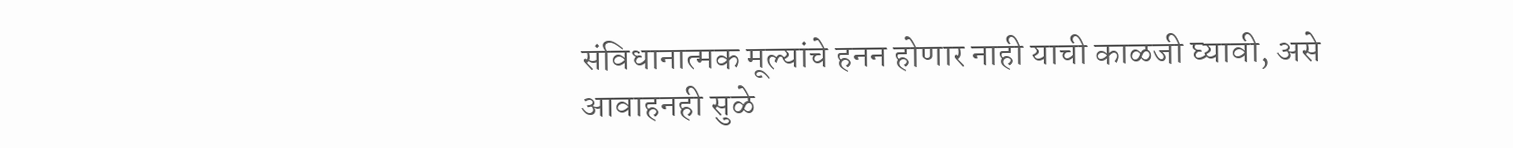संविधानात्मक मूल्यांचे हनन होणार नाही याची काळजी घ्यावी, असे आवाहनही सुळे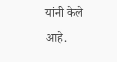यांनी केले आहे.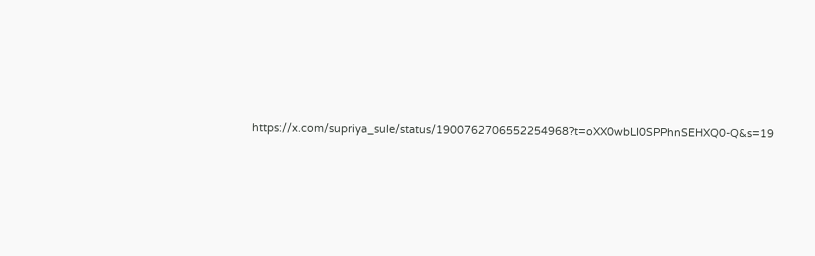https://x.com/supriya_sule/status/1900762706552254968?t=oXX0wbLI0SPPhnSEHXQ0-Q&s=19